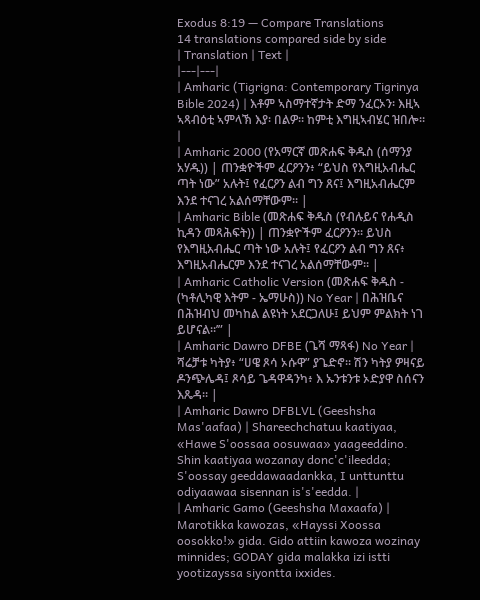Exodus 8:19 — Compare Translations
14 translations compared side by side
| Translation | Text |
|---|---|
| Amharic (Tigrigna: Contemporary Tigrinya Bible 2024) | እቶም ኣስማተኛታት ድማ ንፈርኦን፡ እዚኣ ኣጻብዕቲ ኣምላኽ እያ፡ በልዎ። ከምቲ እግዚኣብሄር ዝበሎ። |
| Amharic 2000 (የአማርኛ መጽሐፍ ቅዱስ (ሰማንያ አሃዱ)) | ጠንቋዮችም ፈርዖንን፥ “ይህስ የእግዚአብሔር ጣት ነው” አሉት፤ የፈርዖን ልብ ግን ጸና፤ እግዚአብሔርም እንደ ተናገረ አልሰማቸውም። |
| Amharic Bible (መጽሐፍ ቅዱስ (የብሉይና የሐዲስ ኪዳን መጻሕፍት)) | ጠንቋዮችም ፈርዖንን። ይህስ የእግዚአብሔር ጣት ነው አሉት፤ የፈርዖን ልብ ግን ጸና፥ እግዚአብሔርም እንደ ተናገረ አልሰማቸውም። |
| Amharic Catholic Version (መጽሐፍ ቅዱስ - (ካቶሊካዊ እትም - ኤማሁስ)) No Year | በሕዝቤና በሕዝብህ መካከል ልዩነት አደርጋለሁ፤ ይህም ምልክት ነገ ይሆናል።’” |
| Amharic Dawro DFBE (ጌሻ ማጻፋ) No Year | ሻሬቻቱ ካትያ፥ “ሀዌ ጾሳ ኦሱዋ” ያጌድኖ። ሽን ካትያ ዎዛናይ ዶንጭሌዳ፤ ጾሳይ ጌዳዋዳንካ፥ እ ኡንቱንቱ ኦድያዋ ስሰናን እጼዳ። |
| Amharic Dawro DFBLVL (Geeshsha Mas'aafaa) | Shareechchatuu kaatiyaa, «Hawe S'oossaa oosuwaa» yaageeddino. Shin kaatiyaa wozanay donc'c'ileedda; S'oossay geeddawaadankka, I unttunttu odiyaawaa sisennan is's'eedda. |
| Amharic Gamo (Geeshsha Maxaafa) | Marotikka kawozas, «Hayssi Xoossa oosokko!» gida. Gido attiin kawoza wozinay minnides; GODAY gida malakka izi istti yootizayssa siyontta ixxides.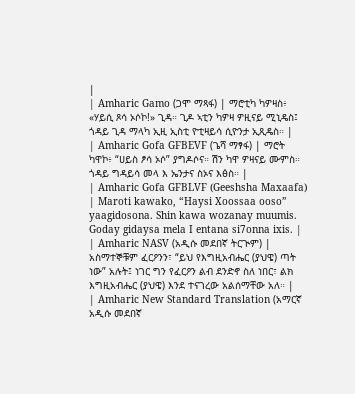|
| Amharic Gamo (ጋሞ ማጻፋ) | ማሮቲካ ካዎዛስ፥ «ሃይሲ ጾሳ ኦሶኮ!» ጊዳ። ጊዶ ኣቲን ካዎዛ ዎዚናይ ሚኒዴስ፤ ጎዳይ ጊዳ ማላካ ኢዚ ኢስቲ ዮቲዛይሳ ሲዮንታ ኢጺዴስ። |
| Amharic Gofa GFBEVF (ጌሻ ማፃፋ) | ማሮት ካዋኮ፥ “ሀይስ ፆሳ ኦሶ” ያግዶሶና። ሽን ካዋ ዎዛናይ ሙምስ። ጎዳይ ግዳይሳ መላ እ ኤንታና ስኦና እፅስ። |
| Amharic Gofa GFBLVF (Geeshsha Maxaafa) | Maroti kawako, “Haysi Xoossaa ooso” yaagidosona. Shin kawa wozanay muumis. Goday gidaysa mela I entana si7onna ixis. |
| Amharic NASV (አዲሱ መደበኛ ትርጒም) | አስማተኞቹም ፈርዖንን፣ “ይህ የእግዚአብሔር (ያህዌ) ጣት ነው” አሉት፤ ነገር ግን የፈርዖን ልብ ደንድኖ ስለ ነበር፣ ልክ እግዚአብሔር (ያህዌ) እንደ ተናገረው አልሰማቸው አለ። |
| Amharic New Standard Translation (አማርኛ አዲሱ መደበኛ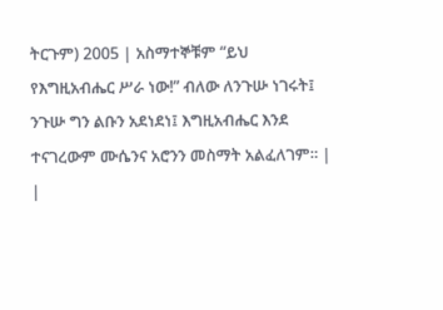ትርጉም) 2005 | አስማተኞቹም “ይህ የእግዚአብሔር ሥራ ነው!” ብለው ለንጉሡ ነገሩት፤ ንጉሡ ግን ልቡን አደነደነ፤ እግዚአብሔር እንደ ተናገረውም ሙሴንና አሮንን መስማት አልፈለገም። |
|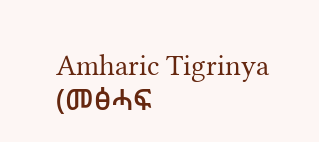Amharic Tigrinya (መፅሓፍ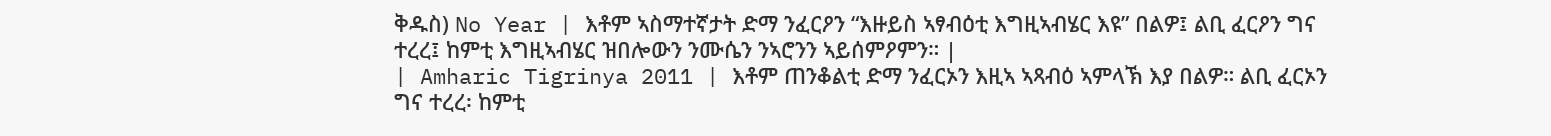ቅዱስ) No Year | እቶም ኣስማተኛታት ድማ ንፈርዖን “እዙይስ ኣፃብዕቲ እግዚኣብሄር እዩ” በልዎ፤ ልቢ ፈርዖን ግና ተረረ፤ ከምቲ እግዚኣብሄር ዝበሎውን ንሙሴን ንኣሮንን ኣይሰምዖምን። |
| Amharic Tigrinya 2011 | እቶም ጠንቆልቲ ድማ ንፈርኦን እዚኣ ኣጻብዕ ኣምላኽ እያ በልዎ። ልቢ ፈርኦን ግና ተረረ፡ ከምቲ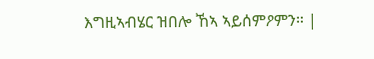እግዚኣብሄር ዝበሎ ኸኣ ኣይሰምዖምን። |